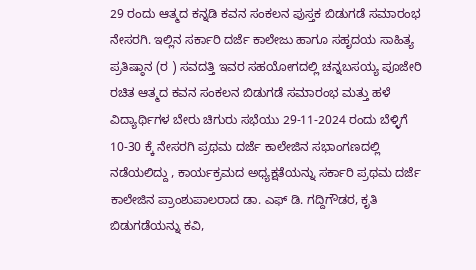29 ರಂದು ಆತ್ಮದ ಕನ್ನಡಿ ಕವನ ಸಂಕಲನ ಪುಸ್ತಕ ಬಿಡುಗಡೆ ಸಮಾರಂಭ
ನೇಸರಗಿ. ಇಲ್ಲಿನ ಸರ್ಕಾರಿ ದರ್ಜೆ ಕಾಲೇಜು ಹಾಗೂ ಸಹೃದಯ ಸಾಹಿತ್ಯ ಪ್ರತಿಷ್ಠಾನ (ರ ) ಸವದತ್ತಿ ಇವರ ಸಹಯೋಗದಲ್ಲಿ ಚನ್ನಬಸಯ್ಯ ಪೂಜೇರಿ ರಚಿತ ಆತ್ಮದ ಕವನ ಸಂಕಲನ ಬಿಡುಗಡೆ ಸಮಾರಂಭ ಮತ್ತು ಹಳೆ ವಿದ್ಯಾರ್ಥಿಗಳ ಬೇರು ಚಿಗುರು ಸಭೆಯು 29-11-2024 ರಂದು ಬೆಳ್ಳಿಗೆ 10-30 ಕ್ಕೆ ನೇಸರಗಿ ಪ್ರಥಮ ದರ್ಜೆ ಕಾಲೇಜಿನ ಸಭಾಂಗಣದಲ್ಲಿ ನಡೆಯಲಿದ್ದು , ಕಾರ್ಯಕ್ರಮದ ಅಧ್ಯಕ್ಷತೆಯನ್ನು ಸರ್ಕಾರಿ ಪ್ರಥಮ ದರ್ಜೆ ಕಾಲೇಜಿನ ಪ್ರಾಂಶುಪಾಲರಾದ ಡಾ. ಎಫ್ ಡಿ. ಗದ್ದಿಗೌಡರ, ಕೃತಿ ಬಿಡುಗಡೆಯನ್ನು ಕವಿ,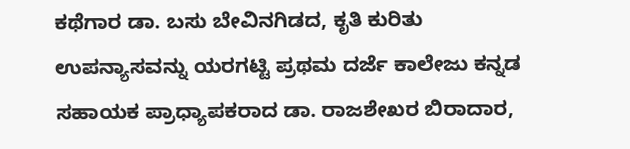ಕಥೆಗಾರ ಡಾ. ಬಸು ಬೇವಿನಗಿಡದ, ಕೃತಿ ಕುರಿತು ಉಪನ್ಯಾಸವನ್ನು ಯರಗಟ್ಟಿ ಪ್ರಥಮ ದರ್ಜೆ ಕಾಲೇಜು ಕನ್ನಡ ಸಹಾಯಕ ಪ್ರಾಧ್ಯಾಪಕರಾದ ಡಾ. ರಾಜಶೇಖರ ಬಿರಾದಾರ,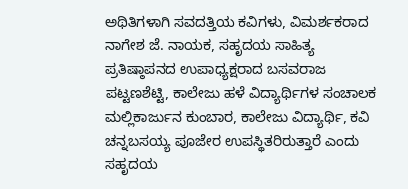ಅಥಿತಿಗಳಾಗಿ ಸವದತ್ತಿಯ ಕವಿಗಳು, ವಿಮರ್ಶಕರಾದ ನಾಗೇಶ ಜೆ. ನಾಯಕ, ಸಹೃದಯ ಸಾಹಿತ್ಯ ಪ್ರತಿಷ್ಠಾಪನದ ಉಪಾಧ್ಯಕ್ಷರಾದ ಬಸವರಾಜ ಪಟ್ಟಣಶೆಟ್ಟಿ, ಕಾಲೇಜು ಹಳೆ ವಿದ್ಯಾರ್ಥಿಗಳ ಸಂಚಾಲಕ ಮಲ್ಲಿಕಾರ್ಜುನ ಕುಂಬಾರ, ಕಾಲೇಜು ವಿದ್ಯಾರ್ಥಿ, ಕವಿ ಚನ್ನಬಸಯ್ಯ ಪೂಜೇರ ಉಪಸ್ಥಿತರಿರುತ್ತಾರೆ ಎಂದು ಸಹೃದಯ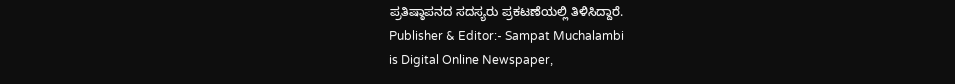ಪ್ರತಿಷ್ಠಾಪನದ ಸದಸ್ಯರು ಪ್ರಕಟಣೆಯಲ್ಲಿ ತಿಳಿಸಿದ್ದಾರೆ.
Publisher & Editor:- Sampat Muchalambi
is Digital Online Newspaper,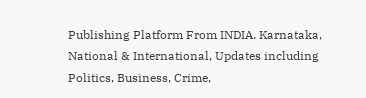Publishing Platform From INDIA. Karnataka, National & International, Updates including Politics, Business, Crime,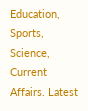Education, Sports, Science, Current Affairs. Latest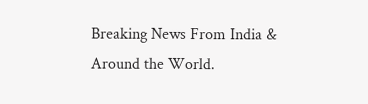Breaking News From India & Around the World.